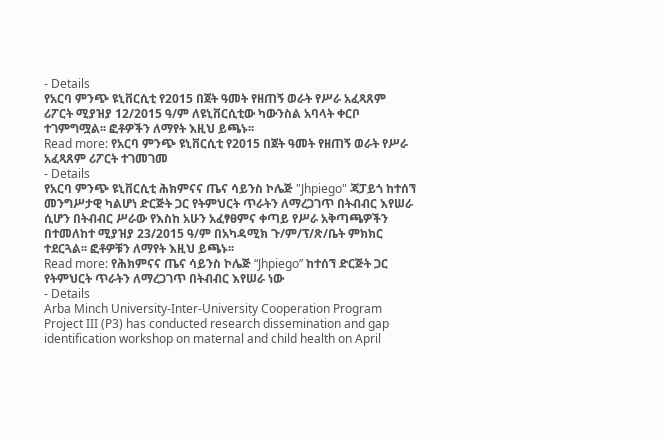- Details
የአርባ ምንጭ ዩኒቨርሲቲ የ2015 በጀት ዓመት የዘጠኝ ወራት የሥራ አፈጻጸም ሪፖርት ሚያዝያ 12/2015 ዓ/ም ለዩኒቨርሲቲው ካውንስል አባላት ቀርቦ ተገምግሟል፡፡ ፎቶዎችን ለማየት እዚህ ይጫኑ፡፡
Read more: የአርባ ምንጭ ዩኒቨርሲቲ የ2015 በጀት ዓመት የዘጠኝ ወራት የሥራ አፈጻጸም ሪፖርት ተገመገመ
- Details
የአርባ ምንጭ ዩኒቨርሲቲ ሕክምናና ጤና ሳይንስ ኮሌጅ "Jhpiego" ጃፓይጎ ከተሰኘ መንግሥታዊ ካልሆነ ድርጅት ጋር የትምህርት ጥራትን ለማረጋገጥ በትብብር እየሠራ ሲሆን በትብብር ሥራው የእስከ አሁን አፈፃፀምና ቀጣይ የሥራ አቅጣጫዎችን በተመለከተ ሚያዝያ 23/2015 ዓ/ም በአካዳሚክ ጉ/ም/ፕ/ጽ/ቤት ምክክር ተደርጓል፡፡ ፎቶዎቹን ለማየት እዚህ ይጫኑ፡፡
Read more: የሕክምናና ጤና ሳይንስ ኮሌጅ “Jhpiego” ከተሰኘ ድርጅት ጋር የትምህርት ጥራትን ለማረጋገጥ በትብብር እየሠራ ነው
- Details
Arba Minch University-Inter-University Cooperation Program Project III (P3) has conducted research dissemination and gap identification workshop on maternal and child health on April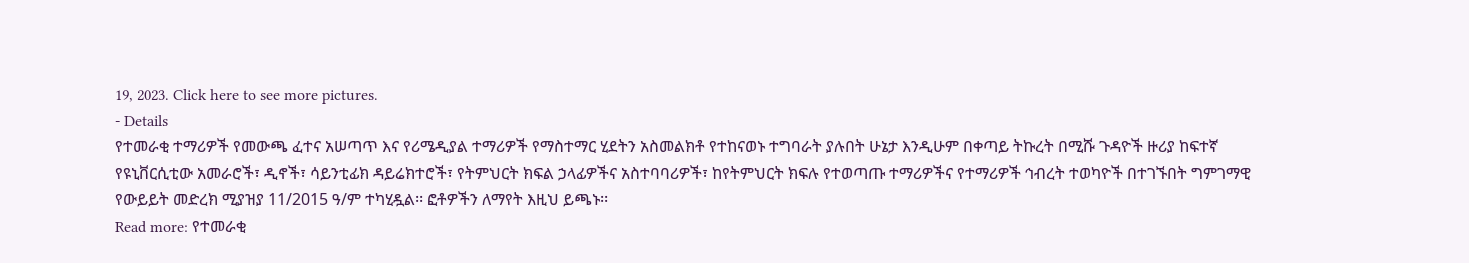19, 2023. Click here to see more pictures.
- Details
የተመራቂ ተማሪዎች የመውጫ ፈተና አሠጣጥ እና የሪሜዲያል ተማሪዎች የማስተማር ሂደትን አስመልክቶ የተከናወኑ ተግባራት ያሉበት ሁኔታ እንዲሁም በቀጣይ ትኩረት በሚሹ ጉዳዮች ዙሪያ ከፍተኛ የዩኒቨርሲቲው አመራሮች፣ ዲኖች፣ ሳይንቲፊክ ዳይሬክተሮች፣ የትምህርት ክፍል ኃላፊዎችና አስተባባሪዎች፣ ከየትምህርት ክፍሉ የተወጣጡ ተማሪዎችና የተማሪዎች ኅብረት ተወካዮች በተገኙበት ግምገማዊ የውይይት መድረክ ሚያዝያ 11/2015 ዓ/ም ተካሂዷል፡፡ ፎቶዎችን ለማየት እዚህ ይጫኑ፡፡
Read more: የተመራቂ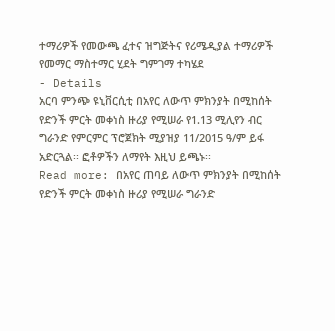ተማሪዎች የመውጫ ፈተና ዝግጅትና የሪሜዲያል ተማሪዎች የመማር ማስተማር ሂደት ግምገማ ተካሄደ
- Details
አርባ ምንጭ ዩኒቨርሲቲ በአየር ለውጥ ምክንያት በሚከሰት የድንች ምርት መቀነስ ዙሪያ የሚሠራ የ1.13 ሚሊየን ብር ግራንድ የምርምር ፕሮጀክት ሚያዝያ 11/2015 ዓ/ም ይፋ አድርጓል፡፡ ፎቶዎችን ለማየት እዚህ ይጫኑ፡፡
Read more: በአየር ጠባይ ለውጥ ምክንያት በሚከሰት የድንች ምርት መቀነስ ዙሪያ የሚሠራ ግራንድ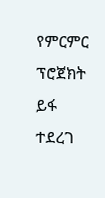የምርምር ፕሮጀክት ይፋ ተደረገ